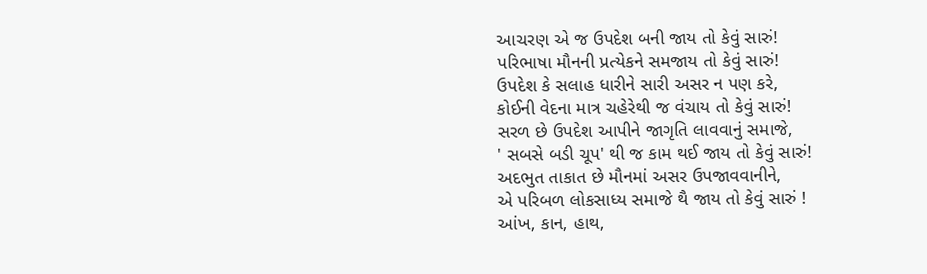આચરણ એ જ ઉપદેશ બની જાય તો કેવું સારું!
પરિભાષા મૌનની પ્રત્યેકને સમજાય તો કેવું સારું!
ઉપદેશ કે સલાહ ધારીને સારી અસર ન પણ કરે,
કોઈની વેદના માત્ર ચહેરેથી જ વંચાય તો કેવું સારું!
સરળ છે ઉપદેશ આપીને જાગૃતિ લાવવાનું સમાજે,
' સબસે બડી ચૂપ' થી જ કામ થઈ જાય તો કેવું સારું!
અદભુત તાકાત છે મૌનમાં અસર ઉપજાવવાનીને,
એ પરિબળ લોકસાધ્ય સમાજે થૈ જાય તો કેવું સારું !
આંખ, કાન, હાથ,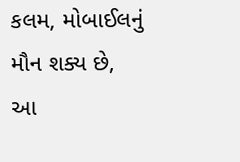કલમ, મોબાઈલનું મૌન શક્ય છે,
આ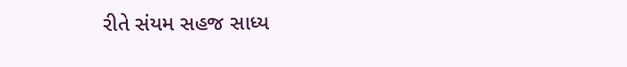રીતે સંયમ સહજ સાધ્ય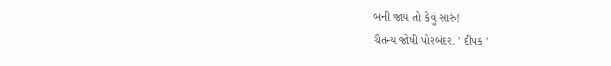બની જાય તો કેવું સારું!
ચૈતન્ય જોષી પોરબંદર. ' દીપક '